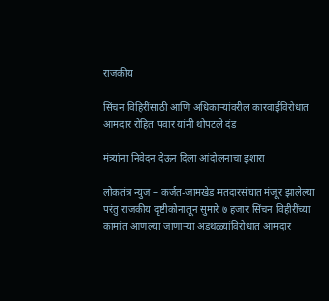राजकीय

सिंचन विहिरींसाठी आणि अधिकाऱ्यांवरील कारवाईविरोधात आमदार रोहित पवार यांनी थोपटले दंड

मंत्र्यांना निवेदन देऊन दिला आंदोलनाचा इशारा

लोकतंत्र न्युज – कर्जत-जामखेड मतदारसंघात मंजूर झालेल्या परंतु राजकीय दृष्टीकोनातून सुमारे ७ हजार सिंचन विहीरींच्या कामांत आणल्या जाणाऱ्या अडथळ्यांविरोधात आमदार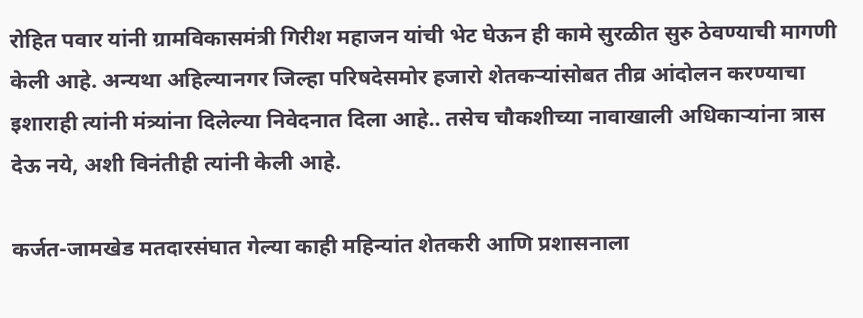रोहित पवार यांनी ग्रामविकासमंत्री गिरीश महाजन यांची भेट घेऊन ही कामे सुरळीत सुरु ठेवण्याची मागणी केली आहे. अन्यथा अहिल्यानगर जिल्हा परिषदेसमोर हजारो शेतकऱ्यांसोबत तीव्र आंदोलन करण्याचा इशाराही त्यांनी मंत्र्यांना दिलेल्या निवेदनात दिला आहे.. तसेच चौकशीच्या नावाखाली अधिकाऱ्यांना त्रास देऊ नये, अशी विनंतीही त्यांनी केली आहे.

कर्जत-जामखेड मतदारसंघात गेल्या काही महिन्यांत शेतकरी आणि प्रशासनाला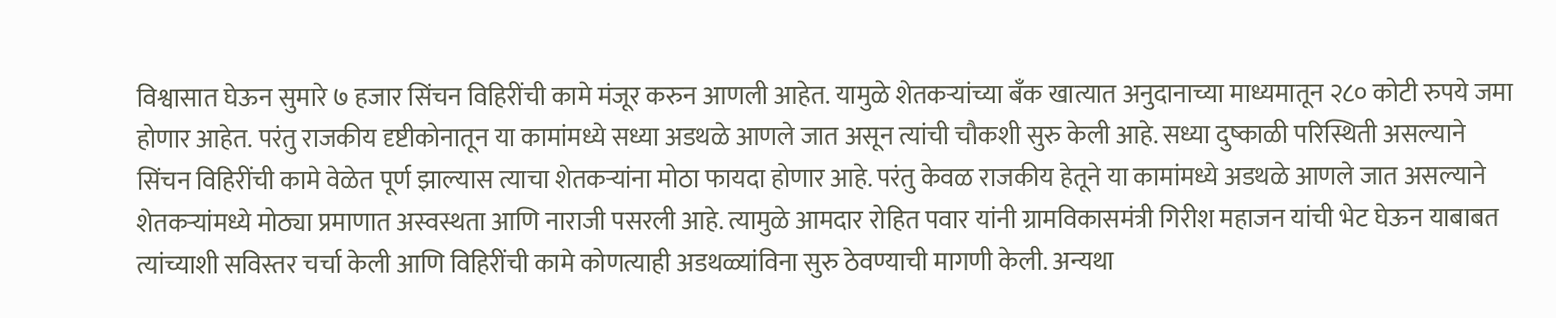विश्वासात घेऊन सुमारे ७ हजार सिंचन विहिरींची कामे मंजूर करुन आणली आहेत. यामुळे शेतकऱ्यांच्या बँक खात्यात अनुदानाच्या माध्यमातून २८० कोटी रुपये जमा होणार आहेत. परंतु राजकीय दृष्टीकोनातून या कामांमध्ये सध्या अडथळे आणले जात असून त्यांची चौकशी सुरु केली आहे. सध्या दुष्काळी परिस्थिती असल्याने सिंचन विहिरींची कामे वेळेत पूर्ण झाल्यास त्याचा शेतकऱ्यांना मोठा फायदा होणार आहे. परंतु केवळ राजकीय हेतूने या कामांमध्ये अडथळे आणले जात असल्याने शेतकऱ्यांमध्ये मोठ्या प्रमाणात अस्वस्थता आणि नाराजी पसरली आहे. त्यामुळे आमदार रोहित पवार यांनी ग्रामविकासमंत्री गिरीश महाजन यांची भेट घेऊन याबाबत त्यांच्याशी सविस्तर चर्चा केली आणि विहिरींची कामे कोणत्याही अडथळ्यांविना सुरु ठेवण्याची मागणी केली. अन्यथा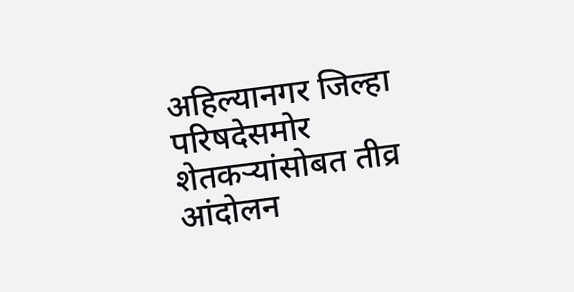अहिल्यानगर जिल्हा परिषदेसमोर शेतकऱ्यांसोबत तीव्र आंदोलन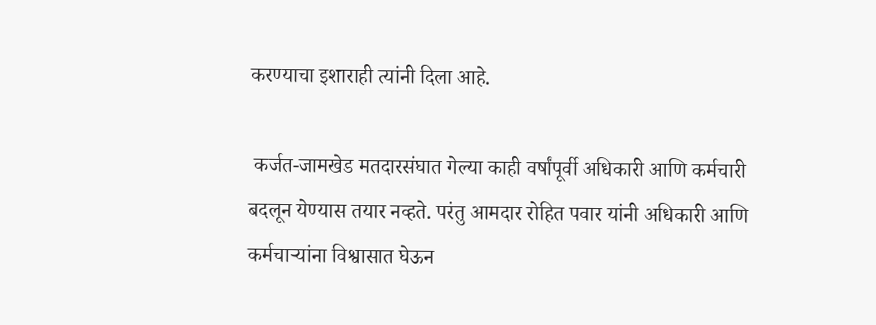करण्याचा इशाराही त्यांनी दिला आहे.

 कर्जत-जामखेड मतदारसंघात गेल्या काही वर्षांपूर्वी अधिकारी आणि कर्मचारी बदलून येण्यास तयार नव्हते. परंतु आमदार रोहित पवार यांनी अधिकारी आणि कर्मचाऱ्यांना विश्वासात घेऊन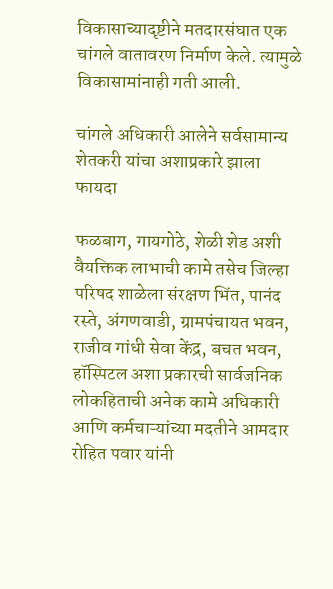विकासाच्यादृष्टीने मतदारसंघात एक चांगले वातावरण निर्माण केले. त्यामुळे विकासामांनाही गती आली.

चांगले अधिकारी आलेने सर्वसामान्य शेतकरी यांचा अशाप्रकारे झाला फायदा

फळबाग, गायगोठे, शेळी शेड अशी वैयक्तिक लाभाची कामे तसेच जिल्हा परिषद शाळेला संरक्षण भिंत, पानंद रस्ते, अंगणवाडी, ग्रामपंचायत भवन, राजीव गांधी सेवा केंद्र, बचत भवन, हॉस्पिटल अशा प्रकारची सार्वजनिक लोकहिताची अनेक कामे अधिकारी आणि कर्मचाऱ्यांच्या मदतीने आमदार रोहित पवार यांनी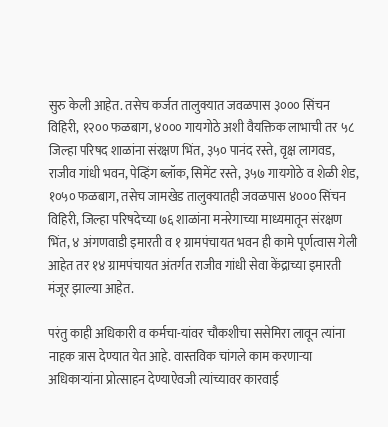सुरु केली आहेत. तसेच कर्जत तालुक्यात जवळपास ३००० सिंचन विहिरी, १२०० फळबाग, ४००० गायगोठे अशी वैयक्तिक लाभाची तर ५८ जिल्हा परिषद शाळांना संरक्षण भिंत, ३५० पानंद रस्ते, वृक्ष लागवड, राजीव गांधी भवन, पेव्हिंग ब्लॉक, सिमेंट रस्ते, ३५७ गायगोठे व शेळी शेड, १०५० फळबाग, तसेच जामखेड तालुक्यातही जवळपास ४००० सिंचन विहिरी, जिल्हा परिषदेच्या ७६ शाळांना मनरेगाच्या माध्यमातून संरक्षण भिंत, ४ अंगणवाडी इमारती व १ ग्रामपंचायत भवन ही कामे पूर्णत्वास गेली आहेत तर १४ ग्रामपंचायत अंतर्गत राजीव गांधी सेवा केंद्राच्या इमारती मंजूर झाल्या आहेत.

परंतु काही अधिकारी व कर्मचा-यांवर चौकशीचा ससेमिरा लावून त्यांना नाहक त्रास देण्यात येत आहे. वास्तविक चांगले काम करणाऱ्या अधिकाऱ्यांना प्रोत्साहन देण्याऐवजी त्यांच्यावर कारवाई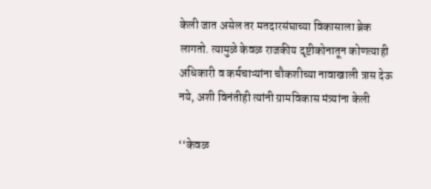केली जात असेल तर मतदारसंघाच्या विकासाला ब्रेक लागतो. त्यामुळे केवळ राजकीय दृष्टीकोनातून कोणत्याही अधिकारी व कर्मचाऱ्यांना चौकशीच्या नावाखाली त्रास देऊ नये, अशी विनंतीही त्यांनी ग्रामविकास मंत्र्यांना केली

‘‘केवळ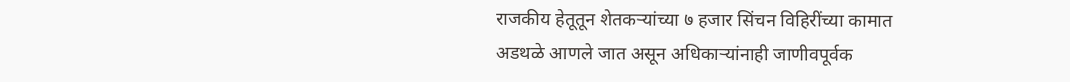राजकीय हेतूतून शेतकऱ्यांच्या ७ हजार सिंचन विहिरींच्या कामात अडथळे आणले जात असून अधिकाऱ्यांनाही जाणीवपूर्वक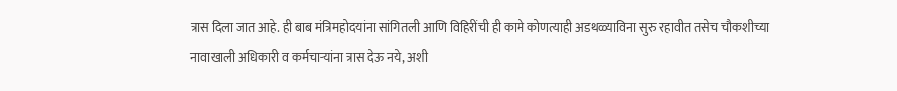त्रास दिला जात आहे. ही बाब मंत्रिमहोदयांना सांगितली आणि विहिरींची ही कामे कोणत्याही अडथळ्याविना सुरु रहावीत तसेच चौकशीच्या नावाखाली अधिकारी व कर्मचाऱ्यांना त्रास देऊ नये, अशी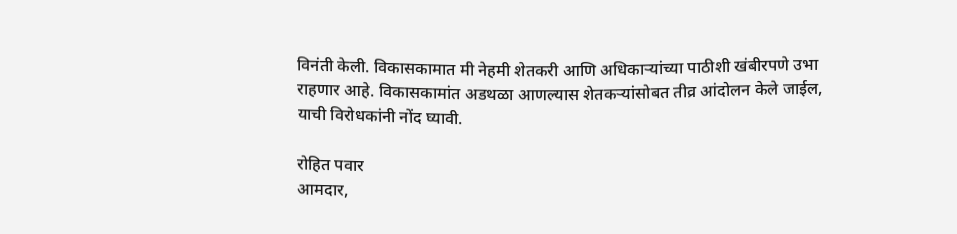विनंती केली. विकासकामात मी नेहमी शेतकरी आणि अधिकाऱ्यांच्या पाठीशी खंबीरपणे उभा राहणार आहे. विकासकामांत अडथळा आणल्यास शेतकऱ्यांसोबत तीव्र आंदोलन केले जाईल, याची विरोधकांनी नोंद घ्यावी.

रोहित पवार
आमदार,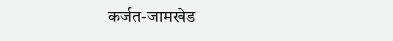कर्जत-जामखेड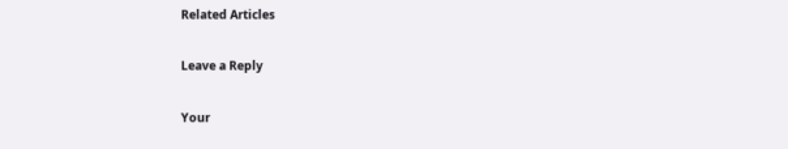Related Articles

Leave a Reply

Your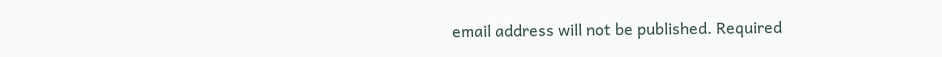email address will not be published. Required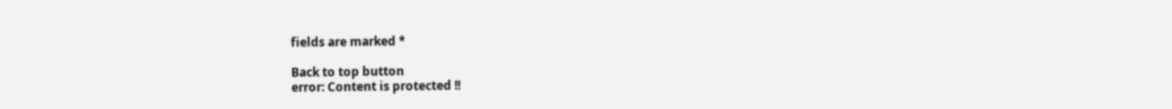fields are marked *

Back to top button
error: Content is protected !!